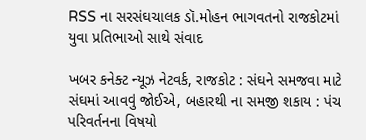RSS ના સરસંઘચાલક ડૉ.મોહન ભાગવતનો રાજકોટમાં યુવા પ્રતિભાઓ સાથે સંવાદ

ખબર કનેક્ટ ન્યૂઝ નેટવર્ક, રાજકોટ : સંઘને સમજવા માટે સંઘમાં આવવું જોઈએ, બહારથી ના સમજી શકાય : પંચ પરિવર્તનના વિષયો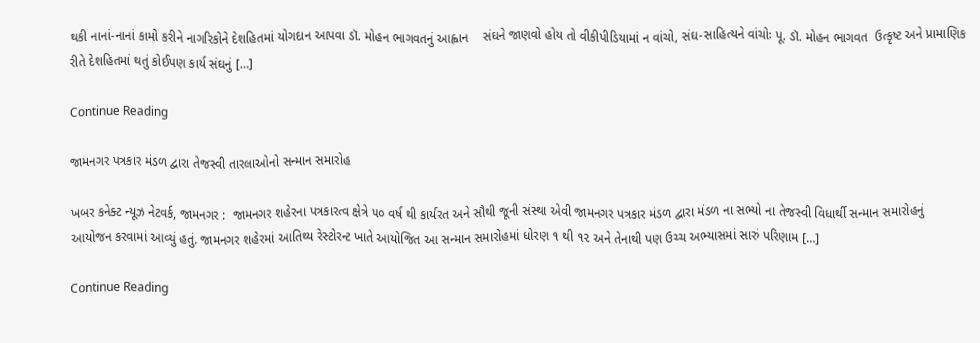થકી નાનાં-નાનાં કામો કરીને નાગરિકોને દેશહિતમાં યોગદાન આપવા ડૉ. મોહન ભાગવતનું આહ્વાન    સંઘને જાણવો હોય તો વીકીપીડિયામાં ન વાંચો, સંઘ-સાહિત્યને વાંચોઃ પૂ. ડૉ. મોહન ભાગવત  ઉત્કૃષ્ટ અને પ્રામાણિક રીતે દેશહિતમાં થતું કોઈપણ કાર્ય સંઘનું […]

Continue Reading

જામનગર પત્રકાર મંડળ દ્વારા તેજસ્વી તારલાઓનો સન્માન સમારોહ

ખબર કનેક્ટ ન્યૂઝ નેટવર્ક, જામનગર :  જામનગર શહેરના પત્રકારત્વ ક્ષેત્રે ૫૦ વર્ષ થી કાર્યરત અને સૌથી જૂની સંસ્થા એવી જામનગર પત્રકાર મંડળ દ્વારા મંડળ ના સભ્યો ના તેજસ્વી વિધાર્થી સન્માન સમારોહનું આયોજન કરવામાં આવ્યું હતું. જામનગર શહેરમાં આતિથ્ય રેસ્ટોરન્ટ ખાતે આયોજિત આ સન્માન સમારોહમાં ધોરણ ૧ થી ૧૨ અને તેનાથી પણ ઉચ્ચ અભ્યાસમાં સારું પરિણામ […]

Continue Reading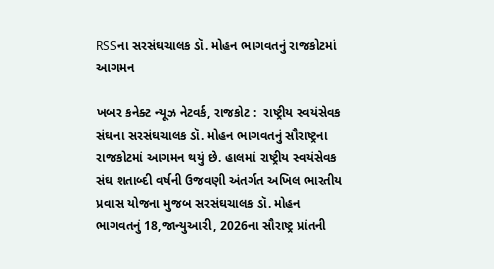RSSના સરસંઘચાલક ડૉ. મોહન ભાગવતનું રાજકોટમાં આગમન

ખબર કનેક્ટ ન્યૂઝ નેટવર્ક, રાજકોટ :  રાષ્ટ્રીય સ્વયંસેવક સંઘના સરસંઘચાલક ડૉ. મોહન ભાગવતનું સૌરાષ્ટ્રના રાજકોટમાં આગમન થયું છે. હાલમાં રાષ્ટ્રીય સ્વયંસેવક સંઘ શતાબ્દી વર્ષની ઉજવણી અંતર્ગત અખિલ ભારતીય પ્રવાસ યોજના મુજબ સરસંઘચાલક ડૉ. મોહન ભાગવતનું 18,જાન્યુઆરી, 2026ના સૌરાષ્ટ્ર પ્રાંતની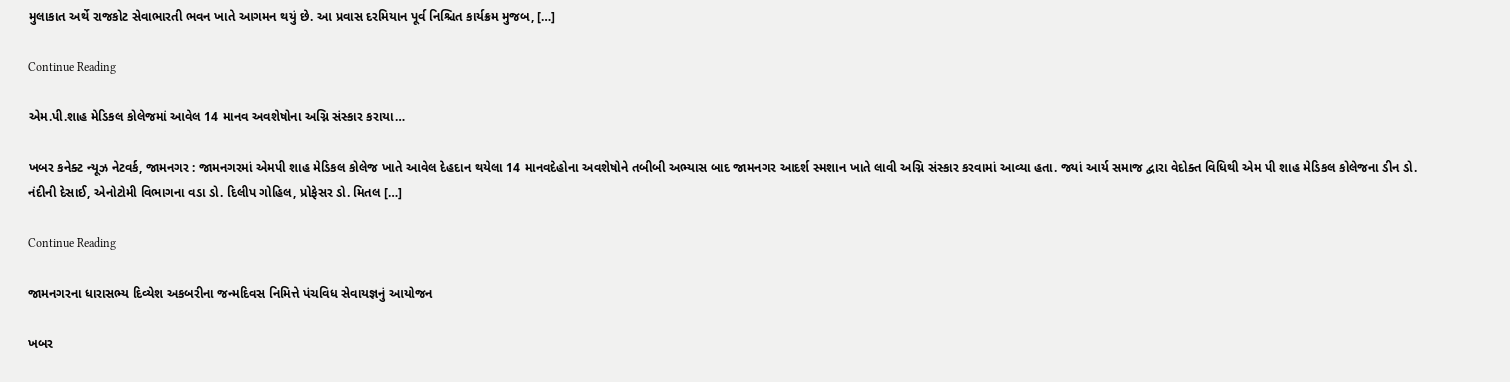મુલાકાત અર્થે રાજકોટ સેવાભારતી ભવન ખાતે આગમન થયું છે. આ પ્રવાસ દરમિયાન પૂર્વ નિશ્ચિત કાર્યક્રમ મુજબ, […]

Continue Reading

એમ.પી.શાહ મેડિકલ કોલેજમાં આવેલ 14 માનવ અવશેષોના અગ્નિ સંસ્કાર કરાયા…

ખબર કનેક્ટ ન્યૂઝ નેટવર્ક, જામનગર : જામનગરમાં એમપી શાહ મેડિકલ કોલેજ ખાતે આવેલ દેહદાન થયેલા 14 માનવદેહોના અવશેષોને તબીબી અભ્યાસ બાદ જામનગર આદર્શ સ્મશાન ખાતે લાવી અગ્નિ સંસ્કાર કરવામાં આવ્યા હતા. જ્યાં આર્ય સમાજ દ્વારા વેદોક્ત વિધિથી એમ પી શાહ મેડિકલ કોલેજના ડીન ડો. નંદીની દેસાઈ, એનોટોમી વિભાગના વડા ડો. દિલીપ ગોહિલ, પ્રોફેસર ડો. મિતલ […]

Continue Reading

જામનગરના ધારાસભ્ય દિવ્યેશ અકબરીના જન્મદિવસ નિમિત્તે પંચવિધ સેવાયજ્ઞનું આયોજન

ખબર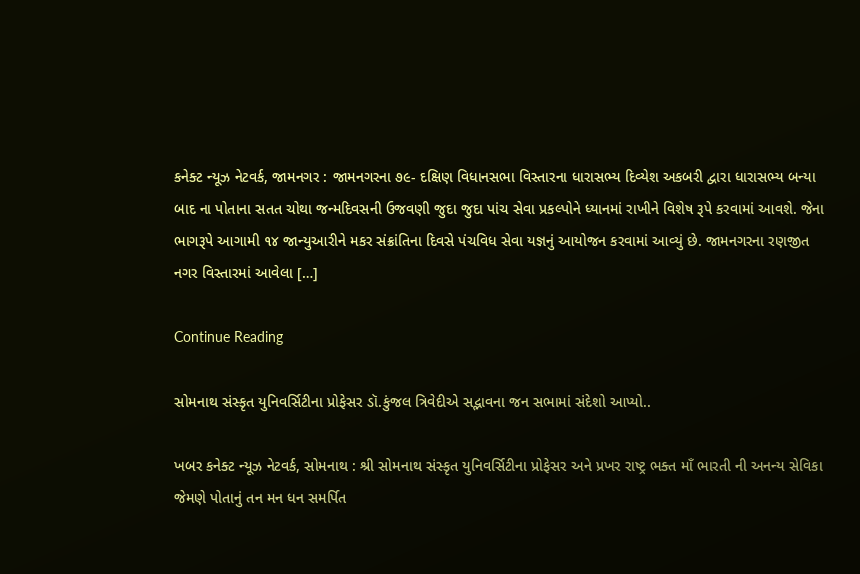કનેક્ટ ન્યૂઝ નેટવર્ક, જામનગર : જામનગરના ૭૯- દક્ષિણ વિધાનસભા વિસ્તારના ધારાસભ્ય દિવ્યેશ અકબરી દ્વારા ધારાસભ્ય બન્યા બાદ ના પોતાના સતત ચોથા જન્મદિવસની ઉજવણી જુદા જુદા પાંચ સેવા પ્રકલ્પોને ધ્યાનમાં રાખીને વિશેષ રૂપે કરવામાં આવશે. જેના ભાગરૂપે આગામી ૧૪ જાન્યુઆરીને મકર સંક્રાંતિના દિવસે પંચવિધ સેવા યજ્ઞનું આયોજન કરવામાં આવ્યું છે. જામનગરના રણજીત નગર વિસ્તારમાં આવેલા […]

Continue Reading

સોમનાથ સંસ્કૃત યુનિવર્સિટીના પ્રોફેસર ડૉ.કુંજલ ત્રિવેદીએ સદ્ભાવના જન સભામાં સંદેશો આપ્યો..

ખબર કનેક્ટ ન્યૂઝ નેટવર્ક, સોમનાથ : શ્રી સોમનાથ સંસ્કૃત યુનિવર્સિટીના પ્રોફેસર અને પ્રખર રાષ્ટ્ર ભક્ત માઁ ભારતી ની અનન્ય સેવિકા જેમણે પોતાનું તન મન ધન સમર્પિત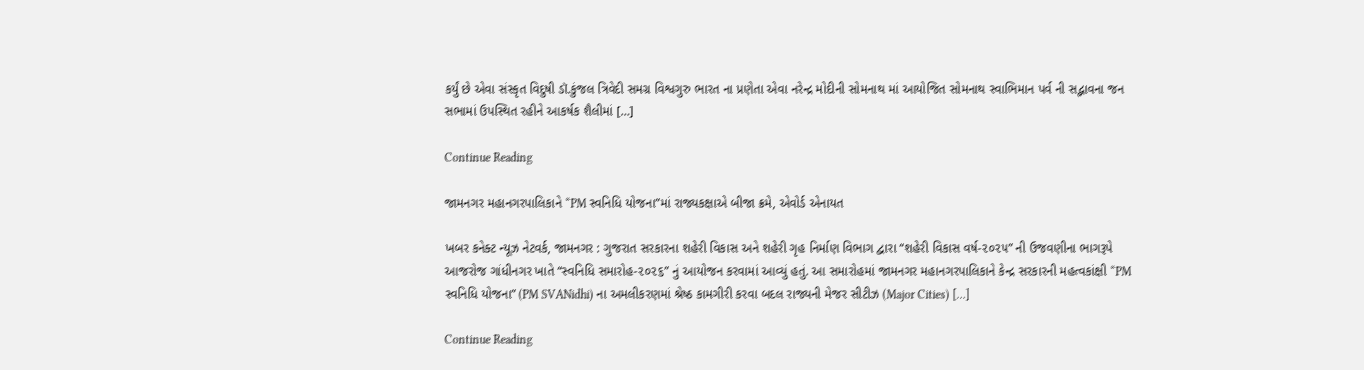કર્યું છે એવા સંસ્કૃત વિદુષી ડૉ.કુંજલ ત્રિવેદી સમગ્ર વિશ્વગુરુ ભારત ના પ્રણેતા એવા નરેન્દ્ર મોદીની સોમનાથ માં આયોજિત સોમનાથ સ્વાભિમાન પર્વ ની સદ્ભાવના જન સભામાં ઉપસ્થિત રહીને આકર્ષક શૈલીમાં […]

Continue Reading

જામનગર મહાનગરપાલિકાને “PM સ્વનિધિ યોજના”માં રાજ્યકક્ષાએ બીજા ક્રમે, એવોર્ડ એનાયત

ખબર કનેક્ટ ન્યૂઝ નેટવર્ક, જામનગર : ગુજરાત સરકારના શહેરી વિકાસ અને શહેરી ગૃહ નિર્માણ વિભાગ દ્વારા “શહેરી વિકાસ વર્ષ-૨૦૨૫” ની ઉજવણીના ભાગરૂપે આજરોજ ગાંધીનગર ખાતે “સ્વનિધિ સમારોહ-૨૦૨૬” નું આયોજન કરવામાં આવ્યું હતું. આ સમારોહમાં જામનગર મહાનગરપાલિકાને કેન્દ્ર સરકારની મહત્વકાંક્ષી “PM સ્વનિધિ યોજના” (PM SVANidhi) ના અમલીકરણમાં શ્રેષ્ઠ કામગીરી કરવા બદલ રાજ્યની મેજર સીટીઝ (Major Cities) […]

Continue Reading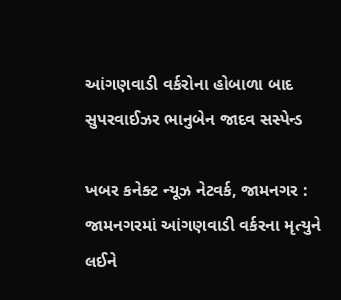આંગણવાડી વર્કરોના હોબાળા બાદ સુપરવાઈઝર ભાનુબેન જાદવ સસ્પેન્ડ

ખબર કનેક્ટ ન્યૂઝ નેટવર્ક, જામનગર : જામનગરમાં આંગણવાડી વર્કરના મૃત્યુને લઈને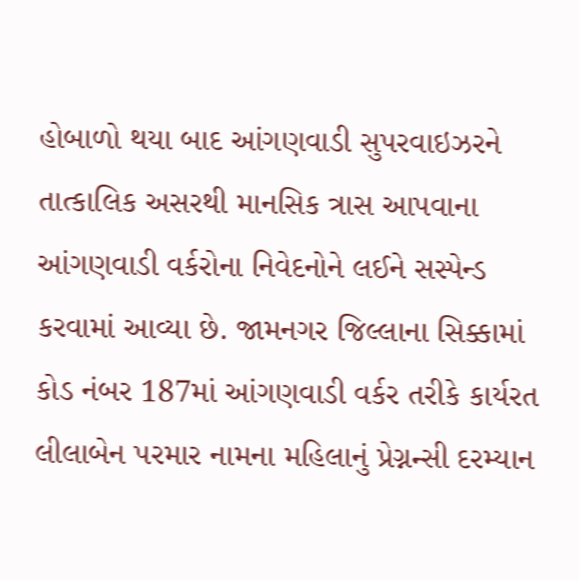હોબાળો થયા બાદ આંગણવાડી સુપરવાઇઝરને તાત્કાલિક અસરથી માનસિક ત્રાસ આપવાના આંગણવાડી વર્કરોના નિવેદનોને લઈને સસ્પેન્ડ કરવામાં આવ્યા છે. જામનગર જિલ્લાના સિક્કામાં કોડ નંબર 187માં આંગણવાડી વર્કર તરીકે કાર્યરત લીલાબેન પરમાર નામના મહિલાનું પ્રેગ્નન્સી દરમ્યાન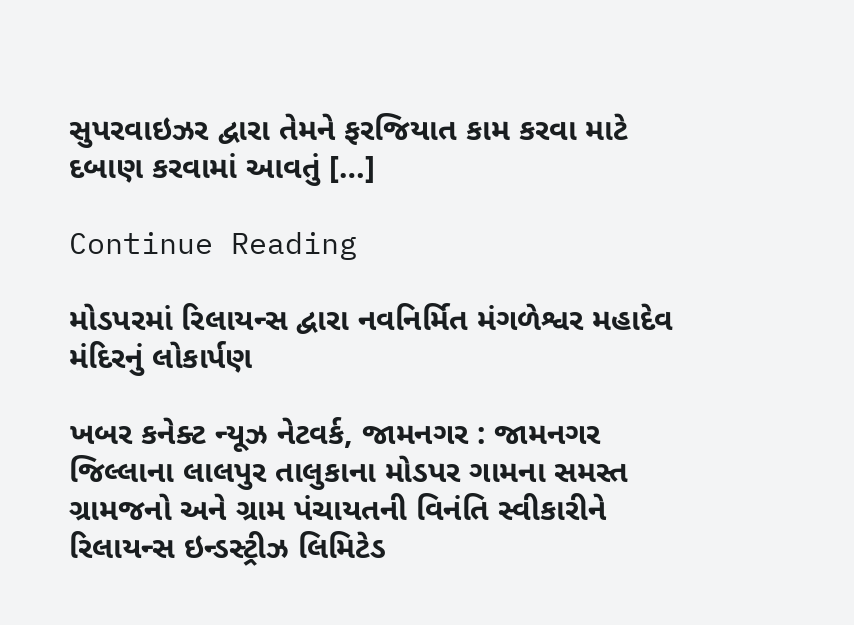સુપરવાઇઝર દ્વારા તેમને ફરજિયાત કામ કરવા માટે દબાણ કરવામાં આવતું […]

Continue Reading

મોડપરમાં રિલાયન્સ દ્વારા નવનિર્મિત મંગળેશ્વર મહાદેવ મંદિરનું લોકાર્પણ

ખબર કનેક્ટ ન્યૂઝ નેટવર્ક, જામનગર : જામનગર જિલ્લાના લાલપુર તાલુકાના મોડપર ગામના સમસ્ત ગ્રામજનો અને ગ્રામ પંચાયતની વિનંતિ સ્વીકારીને રિલાયન્સ ઇન્ડસ્ટ્રીઝ લિમિટેડ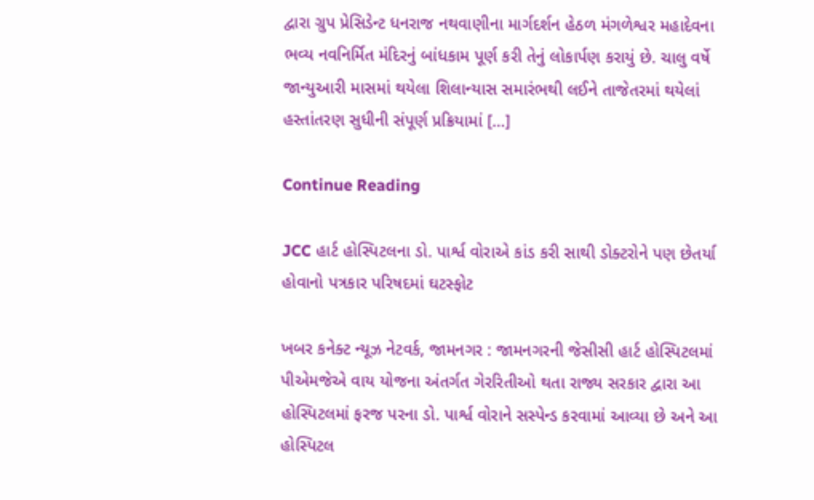દ્વારા ગ્રુપ પ્રેસિડેન્ટ ધનરાજ નથવાણીના માર્ગદર્શન હેઠળ મંગળેશ્વર મહાદેવના ભવ્ય નવનિર્મિત મંદિરનું બાંધકામ પૂર્ણ કરી તેનું લોકાર્પણ કરાયું છે. ચાલુ વર્ષે જાન્યુઆરી માસમાં થયેલા શિલાન્યાસ સમારંભથી લઈને તાજેતરમાં થયેલાં હસ્તાંતરણ સુધીની સંપૂર્ણ પ્રક્રિયામાં […]

Continue Reading

JCC હાર્ટ હોસ્પિટલના ડો. પાર્શ્વ વોરાએ કાંડ કરી સાથી ડોક્ટરોને પણ છેતર્યા હોવાનો પત્રકાર પરિષદમાં ઘટસ્ફોટ

ખબર કનેક્ટ ન્યૂઝ નેટવર્ક, જામનગર : જામનગરની જેસીસી હાર્ટ હોસ્પિટલમાં પીએમજેએ વાય યોજના અંતર્ગત ગેરરિતીઓ થતા રાજ્ય સરકાર દ્વારા આ હોસ્પિટલમાં ફરજ પરના ડો. પાર્શ્વ વોરાને સસ્પેન્ડ કરવામાં આવ્યા છે અને આ હોસ્પિટલ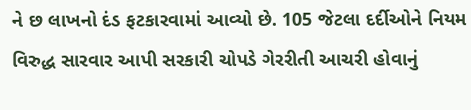ને છ લાખનો દંડ ફટકારવામાં આવ્યો છે. 105 જેટલા દર્દીઓને નિયમ વિરુદ્ધ સારવાર આપી સરકારી ચોપડે ગેરરીતી આચરી હોવાનું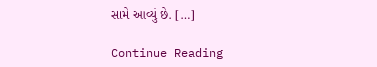સામે આવ્યું છે. […]

Continue Reading